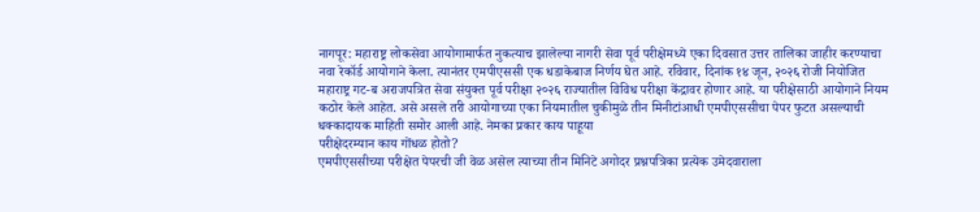नागपूर: महाराष्ट्र लोकसेवा आयोगामार्फत नुकत्याच झालेल्या नागरी सेवा पूर्व परीक्षेमध्ये एका दिवसात उत्तर तालिका जाहीर करण्याचा नवा रेकॉर्ड आयोगाने केला. त्यानंतर एमपीएससी एक धडाकेबाज निर्णय घेत आहे. रविवार, दिनांक १४ जून, २०२६ रोजी नियोजित महाराष्ट्र गट-ब अराजपत्रित सेवा संयुक्त पूर्व परीक्षा २०२६ राज्यातील विविध परीक्षा केंद्रावर होणार आहे. या परीक्षेसाठी आयोगाने नियम कठोर केले आहेत. असे असले तरी आयोगाच्या एका नियमातील चुकीमुळे तीन मिनीटांआधी एमपीएससीचा पेपर फुटत असल्याची धक्कादायक माहिती समोर आली आहे. नेमका प्रकार काय पाहूया
परीक्षेदरम्यान काय गोंधळ होतो?
एमपीएससीच्या परीक्षेत पेपरची जी वेळ असेल त्याच्या तीन मिनिटे अगोदर प्रश्नपत्रिका प्रत्येक उमेदवाराला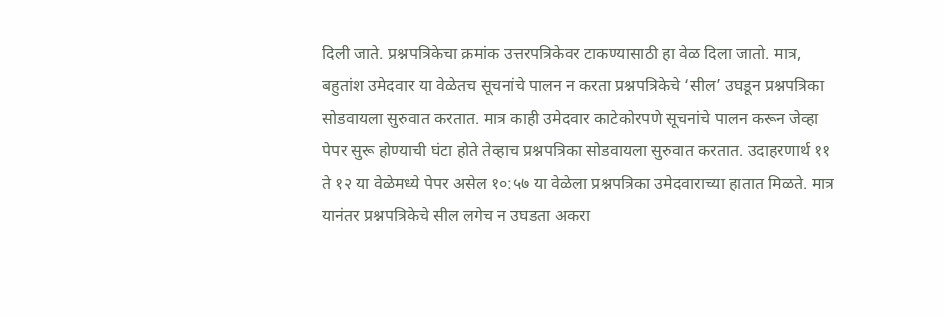दिली जाते. प्रश्नपत्रिकेचा क्रमांक उत्तरपत्रिकेवर टाकण्यासाठी हा वेळ दिला जातो. मात्र, बहुतांश उमेदवार या वेळेतच सूचनांचे पालन न करता प्रश्नपत्रिकेचे ‘सील’ उघडून प्रश्नपत्रिका सोडवायला सुरुवात करतात. मात्र काही उमेदवार काटेकोरपणे सूचनांचे पालन करून जेव्हा पेपर सुरू होण्याची घंटा होते तेव्हाच प्रश्नपत्रिका सोडवायला सुरुवात करतात. उदाहरणार्थ ११ ते १२ या वेळेमध्ये पेपर असेल १०:५७ या वेळेला प्रश्नपत्रिका उमेदवाराच्या हातात मिळते. मात्र यानंतर प्रश्नपत्रिकेचे सील लगेच न उघडता अकरा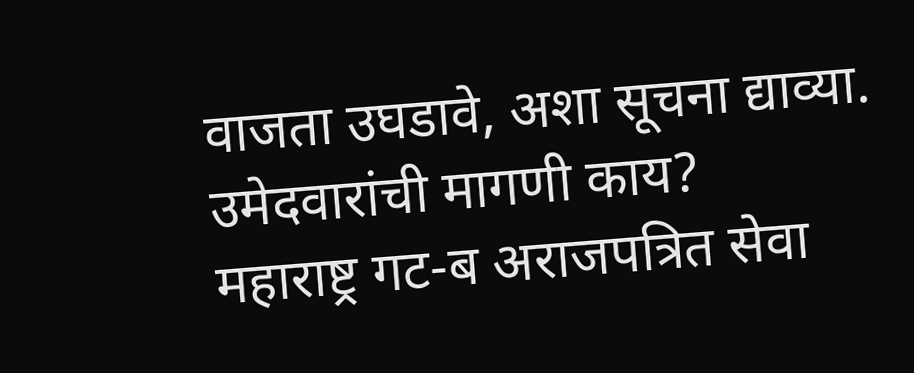वाजता उघडावे, अशा सूचना द्याव्या.
उमेदवारांची मागणी काय?
महाराष्ट्र गट-ब अराजपत्रित सेवा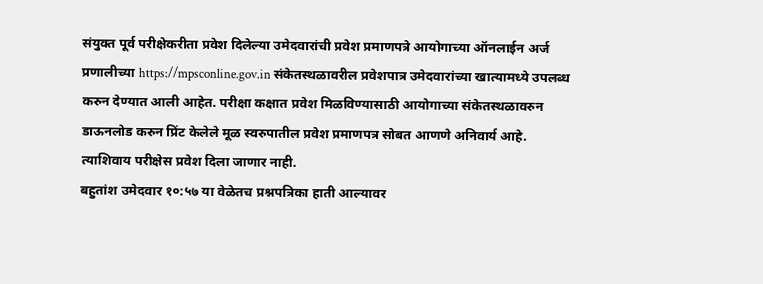संयुक्त पूर्व परीक्षेकरीता प्रवेश दिलेल्या उमेदवारांची प्रवेश प्रमाणपत्रे आयोगाच्या ऑनलाईन अर्ज प्रणालीच्या https://mpsconline.gov.in संकेतस्थळावरील प्रवेशपात्र उमेदवारांच्या खात्यामध्ये उपलब्ध करुन देण्यात आली आहेत. परीक्षा कक्षात प्रवेश मिळविण्यासाठी आयोगाच्या संकेतस्थळावरुन डाऊनलोड करुन प्रिंट केलेले मूळ स्वरुपातील प्रवेश प्रमाणपत्र सोबत आणणे अनिवार्य आहे. त्याशिवाय परीक्षेस प्रवेश दिला जाणार नाही.
बहुतांश उमेदवार १०:५७ या वेळेतच प्रश्नपत्रिका हाती आल्यावर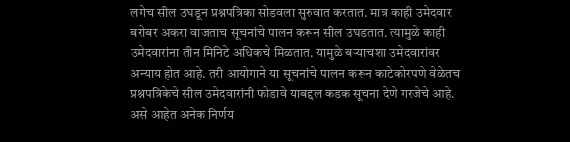लगेच सील उघडून प्रश्नपत्रिका सोडवला सुरुवात करतात. मात्र काही उमेदवार बरोबर अकरा वाजताच सूचनांचे पालन करून सील उघडतात. त्यामुळे काही उमेदवारांना तीन मिनिटे अधिकचे मिळतात. यामुळे बऱ्याचशा उमेदवारांवर अन्याय होत आहे. तरी आयोगाने या सूचनांचे पालन करून काटेकोरपणे वेळेतच प्रश्नपत्रिकेचे सील उमेदवारांनी फोडावे याबद्दल कडक सूचना देणे गरजेचे आहे.
असे आहेत अनेक निर्णय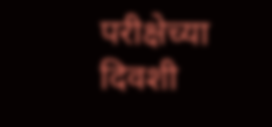परीक्षेच्या दिवशी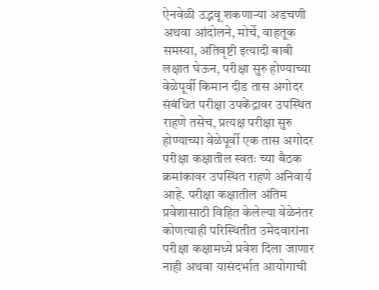ऐनवेळी उद्भवू शकणाऱ्या अडचणी अथवा आंदोलने, मोर्चे, वाहतूक समस्या, अतिवृष्टी इत्यादी बाबी लक्षात घेऊन, परीक्षा सुरु होण्याच्या वेळेपूर्वी किमान दीड तास अगोदर संबंधित परीक्षा उपकेंद्रावर उपस्थित राहणे तसेच, प्रत्यक्ष परीक्षा सुरु होण्याच्या वेळेपूर्वी एक तास अगोदर परीक्षा कक्षातील स्वतः च्या बैठक क्रमांकावर उपस्थित राहणे अनिवार्य आहे. परीक्षा कक्षातील अंतिम प्रवेशासाठी विहित केलेल्या वेळेनंतर कोणत्याही परिस्थितीत उमेदवारांना परीक्षा कक्षामध्ये प्रवेश दिला जाणार नाही अथवा यासंदर्भात आयोगाची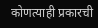कोणत्याही प्रकारची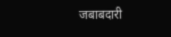जबाबदारी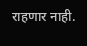राहणार नाही.